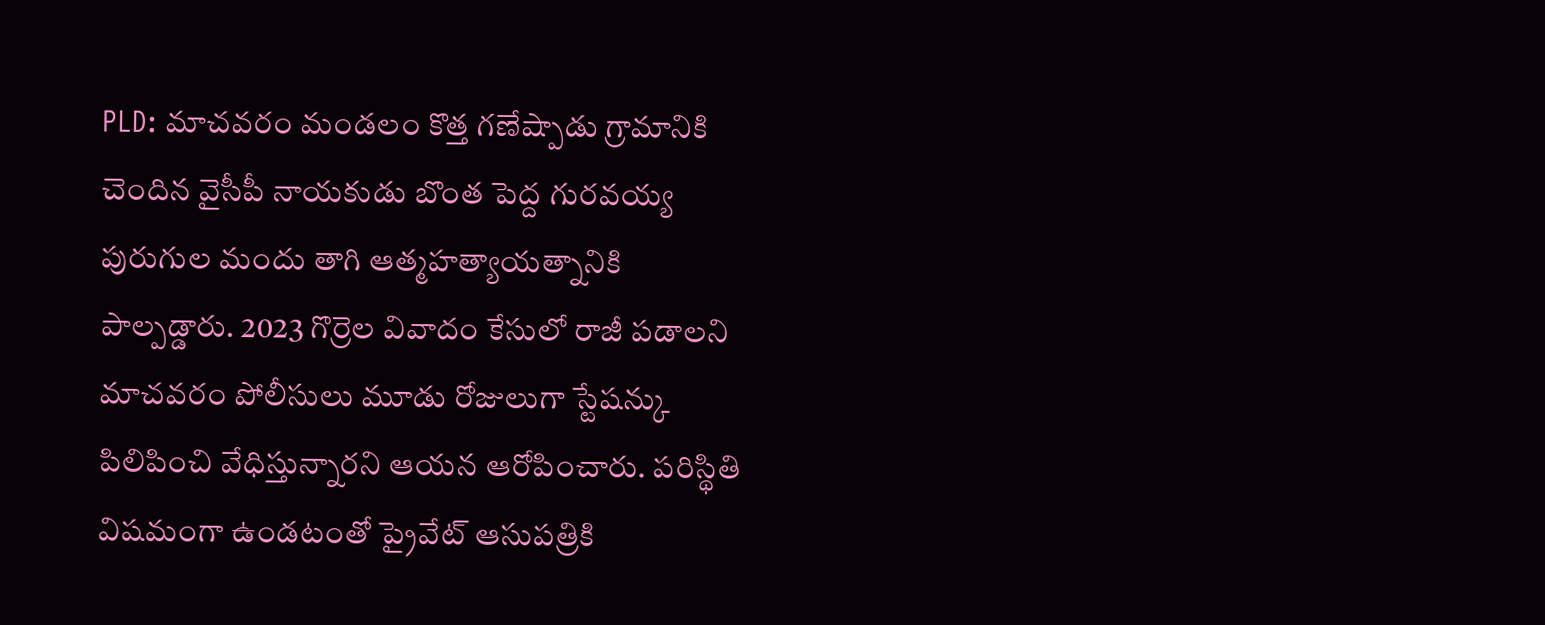PLD: మాచవరం మండలం కొత్త గణేష్పాడు గ్రామానికి చెందిన వైసీపీ నాయకుడు బొంత పెద్ద గురవయ్య పురుగుల మందు తాగి ఆత్మహత్యాయత్నానికి పాల్పడ్డారు. 2023 గొర్రెల వివాదం కేసులో రాజీ పడాలని మాచవరం పోలీసులు మూడు రోజులుగా స్టేషన్కు పిలిపించి వేధిస్తున్నారని ఆయన ఆరోపించారు. పరిస్థితి విషమంగా ఉండటంతో ప్రైవేట్ ఆసుపత్రికి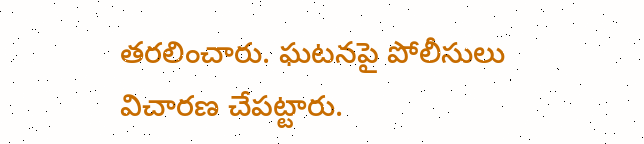తరలించారు. ఘటనపై పోలీసులు విచారణ చేపట్టారు.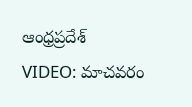ఆంధ్రప్రదేశ్
VIDEO: మాచవరం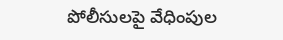పోలీసులపై వేధింపుల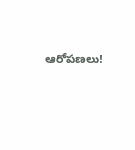ఆరోపణలు!